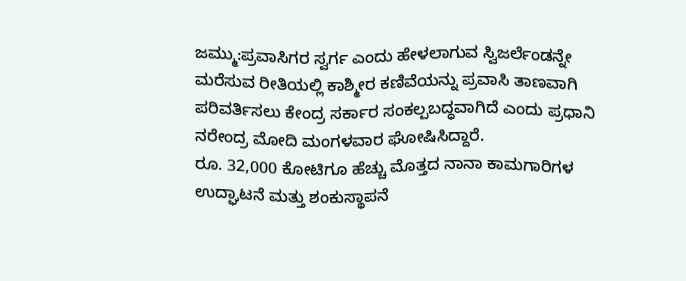ಜಮ್ಮು:ಪ್ರವಾಸಿಗರ ಸ್ವರ್ಗ ಎಂದು ಹೇಳಲಾಗುವ ಸ್ವಿಜರ್ಲೆಂಡನ್ನೇ ಮರೆಸುವ ರೀತಿಯಲ್ಲಿ ಕಾಶ್ಮೀರ ಕಣಿವೆಯನ್ನು ಪ್ರವಾಸಿ ತಾಣವಾಗಿ ಪರಿವರ್ತಿಸಲು ಕೇಂದ್ರ ಸರ್ಕಾರ ಸಂಕಲ್ಪಬದ್ಧವಾಗಿದೆ ಎಂದು ಪ್ರಧಾನಿ ನರೇಂದ್ರ ಮೋದಿ ಮಂಗಳವಾರ ಘೋಷಿಸಿದ್ದಾರೆ.
ರೂ. 32,000 ಕೋಟಿಗೂ ಹೆಚ್ಚು ಮೊತ್ತದ ನಾನಾ ಕಾಮಗಾರಿಗಳ ಉದ್ಘಾಟನೆ ಮತ್ತು ಶಂಕುಸ್ಥಾಪನೆ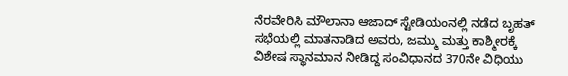ನೆರವೇರಿಸಿ ಮೌಲಾನಾ ಆಜಾದ್ ಸ್ಟೇಡಿಯಂನಲ್ಲಿ ನಡೆದ ಬೃಹತ್ ಸಭೆಯಲ್ಲಿ ಮಾತನಾಡಿದ ಅವರು, ಜಮ್ಮು ಮತ್ತು ಕಾಶ್ಮೀರಕ್ಕೆ ವಿಶೇಷ ಸ್ಥಾನಮಾನ ನೀಡಿದ್ದ ಸಂವಿಧಾನದ 370ನೇ ವಿಧಿಯು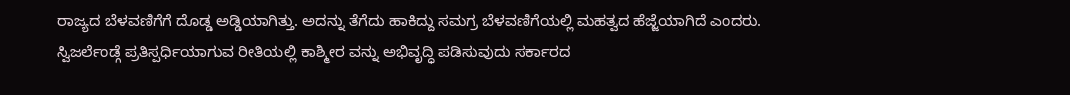ರಾಜ್ಯದ ಬೆಳವಣಿಗೆಗೆ ದೊಡ್ಡ ಅಡ್ಡಿಯಾಗಿತ್ತು. ಅದನ್ನು ತೆಗೆದು ಹಾಕಿದ್ದು ಸಮಗ್ರ ಬೆಳವಣಿಗೆಯಲ್ಲಿ ಮಹತ್ವದ ಹೆಜ್ಜೆಯಾಗಿದೆ ಎಂದರು.
ಸ್ವಿಜರ್ಲೆಂಡ್ಗೆ ಪ್ರತಿಸ್ಪರ್ಧಿಯಾಗುವ ರೀತಿಯಲ್ಲಿ ಕಾಶ್ಮೀರ ವನ್ನು ಅಭಿವೃದ್ಧಿ ಪಡಿಸುವುದು ಸರ್ಕಾರದ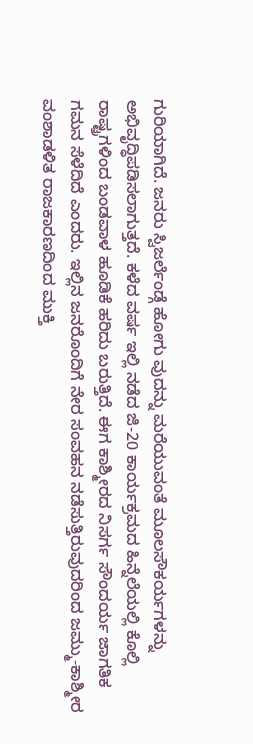ಗುರಿಯಾಗಿದೆ. ಜನರು ಸ್ವಿಜರ್ಲೆಂಡ್ಗೆ ಹೋಗು ವುದನ್ನು ಮರೆಯುವಂತೆ ಮೂಲಸೌಕರ್ಯಗಳನ್ನು ಅಭಿವೃದ್ಧಿಪಡಿಸಲಾಗುತ್ತದೆ. ಕಳೆದ ವರ್ಷ ಇಲ್ಲಿ ನಡೆದ ಜಿ-20 ಕಾರ್ಯಕ್ರಮದ ಹಿನ್ನೆಲೆಯಲ್ಲಿ ಕೊಲ್ಲಿ ರಾಷ್ಟ್ರಗಳಿಂದ ಬಂಡವಾಳ ಹೂಡಿಕೆ ಹರಿದು ಬರುತ್ತಿದೆ. ಈಗ ಕಾಶ್ಮೀರದ ನಿಸರ್ಗ ಸೌಂದರ್ಯ ಜಾಗತಿಕ ಗಮನ ಸೆಳೆದಿದೆ ಎಂದರು. ಇಲ್ಲಿನ ಜನರೊಂದಿಗೆ ನೇರ ಸಂವಹನ ನಡೆಸುತ್ತಿರುವುದರಿಂದ ಜಮ್ಮು-ಕಾಶ್ಮೀರ ವಂಶಾಡಳಿತ ರಾಜಕಾರಣದಿಂದ ಮುಕ್ತಿ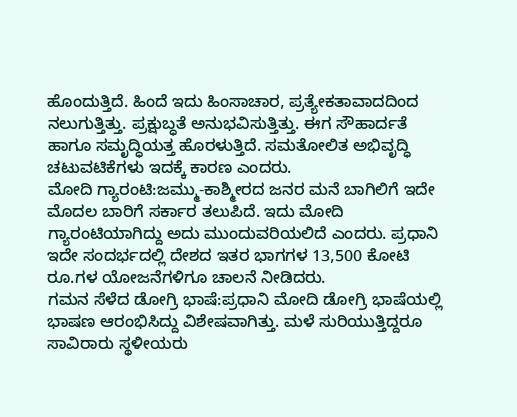ಹೊಂದುತ್ತಿದೆ. ಹಿಂದೆ ಇದು ಹಿಂಸಾಚಾರ, ಪ್ರತ್ಯೇಕತಾವಾದದಿಂದ ನಲುಗುತ್ತಿತ್ತು. ಪ್ರಕ್ಷುಬ್ಧತೆ ಅನುಭವಿಸುತ್ತಿತ್ತು. ಈಗ ಸೌಹಾರ್ದತೆ ಹಾಗೂ ಸಮೃದ್ಧಿಯತ್ತ ಹೊರಳುತ್ತಿದೆ. ಸಮತೋಲಿತ ಅಭಿವೃದ್ಧಿ ಚಟುವಟಿಕೆಗಳು ಇದಕ್ಕೆ ಕಾರಣ ಎಂದರು.
ಮೋದಿ ಗ್ಯಾರಂಟಿ:ಜಮ್ಮು-ಕಾಶ್ಮೀರದ ಜನರ ಮನೆ ಬಾಗಿಲಿಗೆ ಇದೇ ಮೊದಲ ಬಾರಿಗೆ ಸರ್ಕಾರ ತಲುಪಿದೆ. ಇದು ಮೋದಿ ಗ್ಯಾರಂಟಿಯಾಗಿದ್ದು ಅದು ಮುಂದುವರಿಯಲಿದೆ ಎಂದರು. ಪ್ರಧಾನಿ ಇದೇ ಸಂದರ್ಭದಲ್ಲಿ ದೇಶದ ಇತರ ಭಾಗಗಳ 13,500 ಕೋಟಿ ರೂ.ಗಳ ಯೋಜನೆಗಳಿಗೂ ಚಾಲನೆ ನೀಡಿದರು.
ಗಮನ ಸೆಳೆದ ಡೋಗ್ರಿ ಭಾಷೆ:ಪ್ರಧಾನಿ ಮೋದಿ ಡೋಗ್ರಿ ಭಾಷೆಯಲ್ಲಿ ಭಾಷಣ ಆರಂಭಿಸಿದ್ದು ವಿಶೇಷವಾಗಿತ್ತು. ಮಳೆ ಸುರಿಯುತ್ತಿದ್ದರೂ ಸಾವಿರಾರು ಸ್ಥಳೀಯರು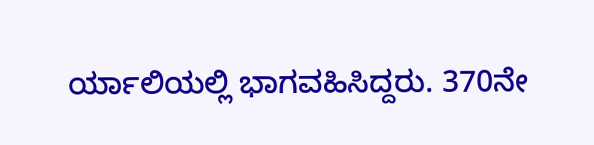ರ್ಯಾಲಿಯಲ್ಲಿ ಭಾಗವಹಿಸಿದ್ದರು. 370ನೇ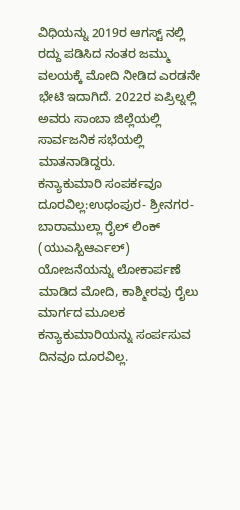ವಿಧಿಯನ್ನು 2019ರ ಆಗಸ್ಟ್ ನಲ್ಲಿ ರದ್ದು ಪಡಿಸಿದ ನಂತರ ಜಮ್ಮು ವಲಯಕ್ಕೆ ಮೋದಿ ನೀಡಿದ ಎರಡನೇ ಭೇಟಿ ಇದಾಗಿದೆ. 2022ರ ಏಪ್ರಿಲ್ನಲ್ಲಿ ಅವರು ಸಾಂಬಾ ಜಿಲ್ಲೆಯಲ್ಲಿ ಸಾರ್ವಜನಿಕ ಸಭೆಯಲ್ಲಿ ಮಾತನಾಡಿದ್ದರು.
ಕನ್ಯಾಕುಮಾರಿ ಸಂಪರ್ಕವೂ ದೂರವಿಲ್ಲ:ಉಧಂಪುರ- ಶ್ರೀನಗರ-ಬಾರಾಮುಲ್ಲಾ ರೈಲ್ ಲಿಂಕ್ (ಯುಎಸ್ಬಿಆರ್ಎಲ್) ಯೋಜನೆಯನ್ನು ಲೋಕಾರ್ಪಣೆ ಮಾಡಿದ ಮೋದಿ, ಕಾಶ್ಮೀರವು ರೈಲು ಮಾರ್ಗದ ಮೂಲಕ ಕನ್ಯಾಕುಮಾರಿಯನ್ನು ಸಂರ್ಪಸುವ ದಿನವೂ ದೂರವಿಲ್ಲ.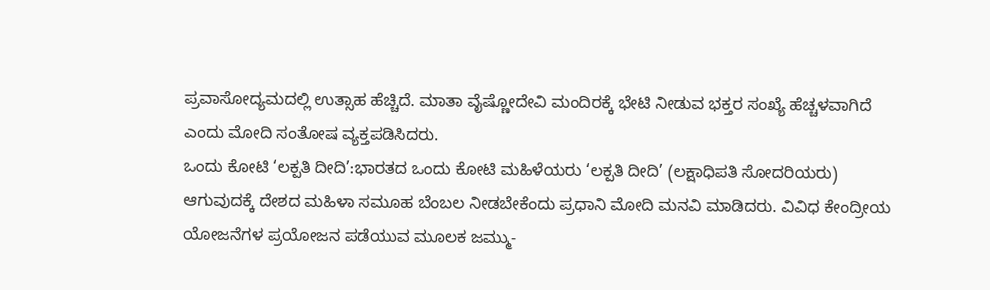ಪ್ರವಾಸೋದ್ಯಮದಲ್ಲಿ ಉತ್ಸಾಹ ಹೆಚ್ಚಿದೆ. ಮಾತಾ ವೈಷ್ಣೋದೇವಿ ಮಂದಿರಕ್ಕೆ ಭೇಟಿ ನೀಡುವ ಭಕ್ತರ ಸಂಖ್ಯೆ ಹೆಚ್ಚಳವಾಗಿದೆ ಎಂದು ಮೋದಿ ಸಂತೋಷ ವ್ಯಕ್ತಪಡಿಸಿದರು.
ಒಂದು ಕೋಟಿ ‘ಲಕ್ಪತಿ ದೀದಿ’:ಭಾರತದ ಒಂದು ಕೋಟಿ ಮಹಿಳೆಯರು ‘ಲಕ್ಪತಿ ದೀದಿ’ (ಲಕ್ಷಾಧಿಪತಿ ಸೋದರಿಯರು) ಆಗುವುದಕ್ಕೆ ದೇಶದ ಮಹಿಳಾ ಸಮೂಹ ಬೆಂಬಲ ನೀಡಬೇಕೆಂದು ಪ್ರಧಾನಿ ಮೋದಿ ಮನವಿ ಮಾಡಿದರು. ವಿವಿಧ ಕೇಂದ್ರೀಯ ಯೋಜನೆಗಳ ಪ್ರಯೋಜನ ಪಡೆಯುವ ಮೂಲಕ ಜಮ್ಮು-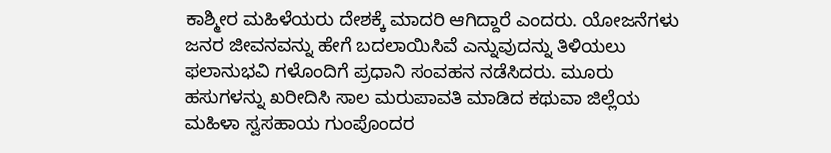ಕಾಶ್ಮೀರ ಮಹಿಳೆಯರು ದೇಶಕ್ಕೆ ಮಾದರಿ ಆಗಿದ್ದಾರೆ ಎಂದರು. ಯೋಜನೆಗಳು ಜನರ ಜೀವನವನ್ನು ಹೇಗೆ ಬದಲಾಯಿಸಿವೆ ಎನ್ನುವುದನ್ನು ತಿಳಿಯಲು ಫಲಾನುಭವಿ ಗಳೊಂದಿಗೆ ಪ್ರಧಾನಿ ಸಂವಹನ ನಡೆಸಿದರು. ಮೂರು ಹಸುಗಳನ್ನು ಖರೀದಿಸಿ ಸಾಲ ಮರುಪಾವತಿ ಮಾಡಿದ ಕಥುವಾ ಜಿಲ್ಲೆಯ ಮಹಿಳಾ ಸ್ವಸಹಾಯ ಗುಂಪೊಂದರ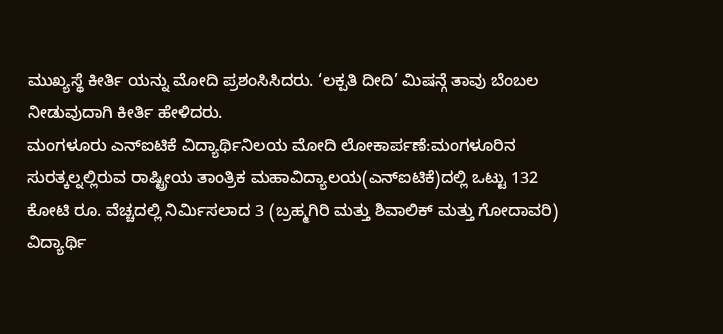ಮುಖ್ಯಸ್ಥೆ ಕೀರ್ತಿ ಯನ್ನು ಮೋದಿ ಪ್ರಶಂಸಿಸಿದರು. ‘ಲಕ್ಪತಿ ದೀದಿ’ ಮಿಷನ್ಗೆ ತಾವು ಬೆಂಬಲ ನೀಡುವುದಾಗಿ ಕೀರ್ತಿ ಹೇಳಿದರು.
ಮಂಗಳೂರು ಎನ್ಐಟಿಕೆ ವಿದ್ಯಾರ್ಥಿನಿಲಯ ಮೋದಿ ಲೋಕಾರ್ಪಣೆ:ಮಂಗಳೂರಿನ ಸುರತ್ಕಲ್ನಲ್ಲಿರುವ ರಾಷ್ಟ್ರೀಯ ತಾಂತ್ರಿಕ ಮಹಾವಿದ್ಯಾಲಯ(ಎನ್ಐಟಿಕೆ)ದಲ್ಲಿ ಒಟ್ಟು 132 ಕೋಟಿ ರೂ. ವೆಚ್ಚದಲ್ಲಿ ನಿರ್ವಿುಸಲಾದ 3 (ಬ್ರಹ್ಮಗಿರಿ ಮತ್ತು ಶಿವಾಲಿಕ್ ಮತ್ತು ಗೋದಾವರಿ) ವಿದ್ಯಾರ್ಥಿ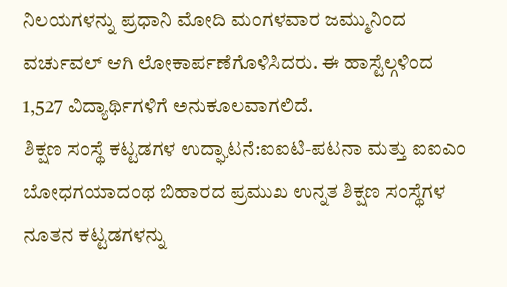ನಿಲಯಗಳನ್ನು ಪ್ರಧಾನಿ ಮೋದಿ ಮಂಗಳವಾರ ಜಮ್ಮುನಿಂದ ವರ್ಚುವಲ್ ಆಗಿ ಲೋಕಾರ್ಪಣೆಗೊಳಿಸಿದರು. ಈ ಹಾಸ್ಟೆಲ್ಗಳಿಂದ 1,527 ವಿದ್ಯಾರ್ಥಿಗಳಿಗೆ ಅನುಕೂಲವಾಗಲಿದೆ.
ಶಿಕ್ಷಣ ಸಂಸ್ಥೆ ಕಟ್ಟಡಗಳ ಉದ್ಘಾಟನೆ:ಐಐಟಿ-ಪಟನಾ ಮತ್ತು ಐಐಎಂ ಬೋಧಗಯಾದಂಥ ಬಿಹಾರದ ಪ್ರಮುಖ ಉನ್ನತ ಶಿಕ್ಷಣ ಸಂಸ್ಥೆಗಳ ನೂತನ ಕಟ್ಟಡಗಳನ್ನು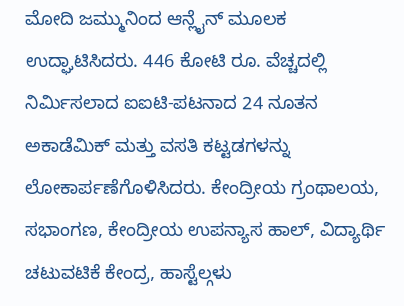ಮೋದಿ ಜಮ್ಮುನಿಂದ ಆನ್ಲೈನ್ ಮೂಲಕ ಉದ್ಘಾಟಿಸಿದರು. 446 ಕೋಟಿ ರೂ. ವೆಚ್ಚದಲ್ಲಿ ನಿರ್ವಿುಸಲಾದ ಐಐಟಿ-ಪಟನಾದ 24 ನೂತನ ಅಕಾಡೆಮಿಕ್ ಮತ್ತು ವಸತಿ ಕಟ್ಟಡಗಳನ್ನು ಲೋಕಾರ್ಪಣೆಗೊಳಿಸಿದರು. ಕೇಂದ್ರೀಯ ಗ್ರಂಥಾಲಯ, ಸಭಾಂಗಣ, ಕೇಂದ್ರೀಯ ಉಪನ್ಯಾಸ ಹಾಲ್, ವಿದ್ಯಾರ್ಥಿ ಚಟುವಟಿಕೆ ಕೇಂದ್ರ, ಹಾಸ್ಟೆಲ್ಗಳು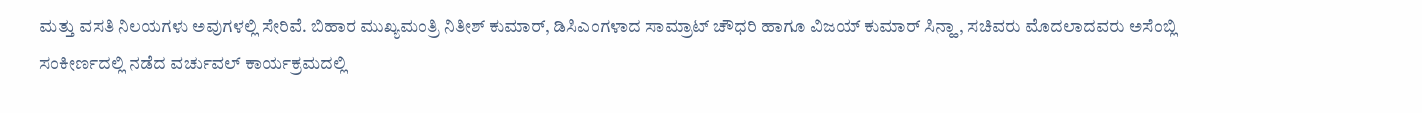ಮತ್ತು ವಸತಿ ನಿಲಯಗಳು ಅವುಗಳಲ್ಲಿ ಸೇರಿವೆ. ಬಿಹಾರ ಮುಖ್ಯಮಂತ್ರಿ ನಿತೀಶ್ ಕುಮಾರ್, ಡಿಸಿಎಂಗಳಾದ ಸಾಮ್ರಾಟ್ ಚೌಧರಿ ಹಾಗೂ ವಿಜಯ್ ಕುಮಾರ್ ಸಿನ್ಹಾ, ಸಚಿವರು ಮೊದಲಾದವರು ಅಸೆಂಬ್ಲಿ ಸಂಕೀರ್ಣದಲ್ಲಿ ನಡೆದ ವರ್ಚುವಲ್ ಕಾರ್ಯಕ್ರಮದಲ್ಲಿ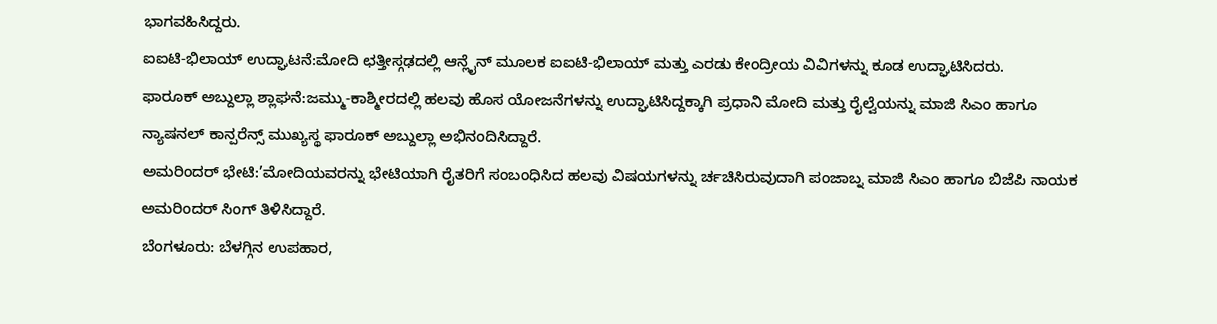ಭಾಗವಹಿಸಿದ್ದರು.
ಐಐಟಿ-ಭಿಲಾಯ್ ಉದ್ಘಾಟನೆ:ಮೋದಿ ಛತ್ತೀಸ್ಗಢದಲ್ಲಿ ಆನ್ಲೈನ್ ಮೂಲಕ ಐಐಟಿ-ಭಿಲಾಯ್ ಮತ್ತು ಎರಡು ಕೇಂದ್ರೀಯ ವಿವಿಗಳನ್ನು ಕೂಡ ಉದ್ಘಾಟಿಸಿದರು.
ಫಾರೂಕ್ ಅಬ್ದುಲ್ಲಾ ಶ್ಲಾಘನೆ:ಜಮ್ಮು-ಕಾಶ್ಮೀರದಲ್ಲಿ ಹಲವು ಹೊಸ ಯೋಜನೆಗಳನ್ನು ಉದ್ಘಾಟಿಸಿದ್ದಕ್ಕಾಗಿ ಪ್ರಧಾನಿ ಮೋದಿ ಮತ್ತು ರೈಲ್ವೆಯನ್ನು ಮಾಜಿ ಸಿಎಂ ಹಾಗೂ ನ್ಯಾಷನಲ್ ಕಾನ್ಪರೆನ್ಸ್ ಮುಖ್ಯಸ್ಥ ಫಾರೂಕ್ ಅಬ್ದುಲ್ಲಾ ಅಭಿನಂದಿಸಿದ್ದಾರೆ.
ಅಮರಿಂದರ್ ಭೇಟಿ:’ಮೋದಿಯವರನ್ನು ಭೇಟಿಯಾಗಿ ರೈತರಿಗೆ ಸಂಬಂಧಿಸಿದ ಹಲವು ವಿಷಯಗಳನ್ನು ರ್ಚಚಿಸಿರುವುದಾಗಿ ಪಂಜಾಬ್ನ ಮಾಜಿ ಸಿಎಂ ಹಾಗೂ ಬಿಜೆಪಿ ನಾಯಕ ಅಮರಿಂದರ್ ಸಿಂಗ್ ತಿಳಿಸಿದ್ದಾರೆ.
ಬೆಂಗಳೂರು: ಬೆಳಗ್ಗಿನ ಉಪಹಾರ,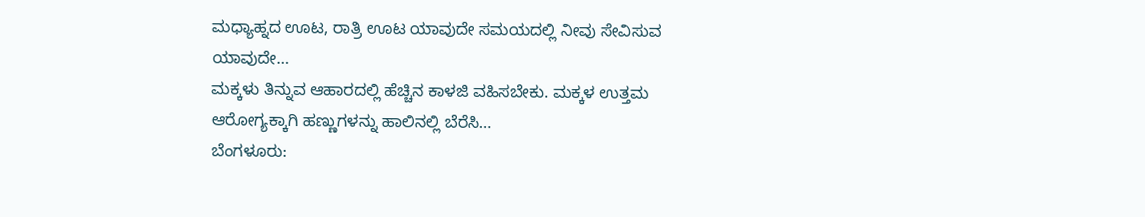ಮಧ್ಯಾಹ್ನದ ಊಟ, ರಾತ್ರಿ ಊಟ ಯಾವುದೇ ಸಮಯದಲ್ಲಿ ನೀವು ಸೇವಿಸುವ ಯಾವುದೇ…
ಮಕ್ಕಳು ತಿನ್ನುವ ಆಹಾರದಲ್ಲಿ ಹೆಚ್ಚಿನ ಕಾಳಜಿ ವಹಿಸಬೇಕು. ಮಕ್ಕಳ ಉತ್ತಮ ಆರೋಗ್ಯಕ್ಕಾಗಿ ಹಣ್ಣುಗಳನ್ನು ಹಾಲಿನಲ್ಲಿ ಬೆರೆಸಿ…
ಬೆಂಗಳೂರು: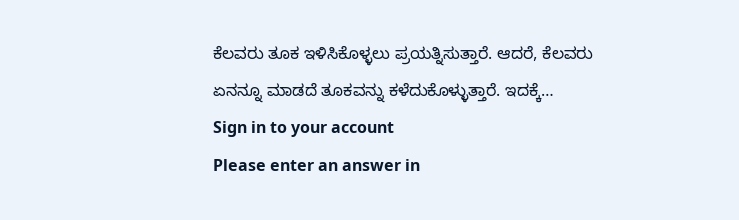ಕೆಲವರು ತೂಕ ಇಳಿಸಿಕೊಳ್ಳಲು ಪ್ರಯತ್ನಿಸುತ್ತಾರೆ. ಆದರೆ, ಕೆಲವರು ಏನನ್ನೂ ಮಾಡದೆ ತೂಕವನ್ನು ಕಳೆದುಕೊಳ್ಳುತ್ತಾರೆ. ಇದಕ್ಕೆ…
Sign in to your account
Please enter an answer in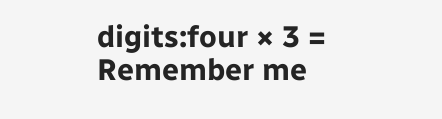digits:four × 3 =
Remember me